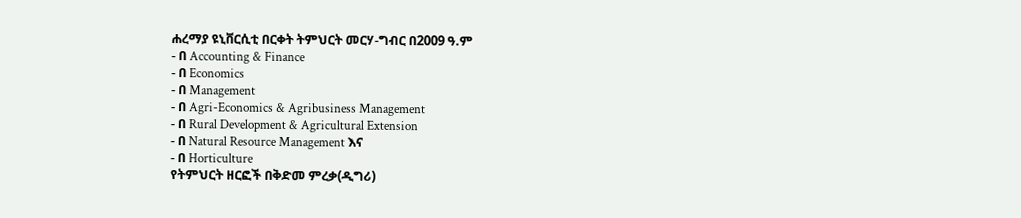ሐረማያ ዩኒቨርሲቲ በርቀት ትምህርት መርሃ-ግብር በ2009 ዓ.ም
- በ Accounting & Finance
- በ Economics
- በ Management
- በ Agri-Economics & Agribusiness Management
- በ Rural Development & Agricultural Extension
- በ Natural Resource Management እና
- በ Horticulture
የትምህርት ዘርፎች በቅድመ ምረቃ(ዲግሪ)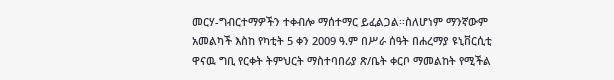መርሃ-ግብርተማዎችን ተቀብሎ ማሰተማር ይፈልጋል፡፡ስለሆነም ማንኛውም አመልካች እስከ የካቲት 5 ቀን 2009 ዓ.ም በሥራ ሰዓት በሐረማያ ዩኒቨርሲቲ ዋናዉ ግቢ የርቀት ትምህርት ማስተባበሪያ ጽ/ቤት ቀርቦ ማመልከት የሚችል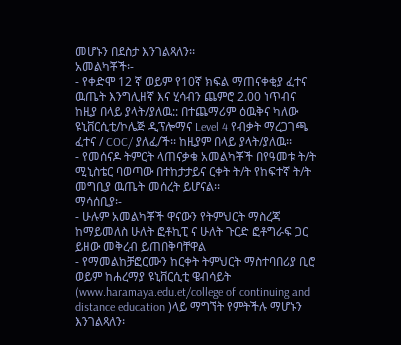መሆኑን በደስታ እንገልጻለን፡፡
አመልካቾች፡-
- የቀድሞ 12 ኛ ወይም የ10ኛ ክፍል ማጠናቀቂያ ፈተና ዉጤት እንግሊዘኛ እና ሂሳብን ጨምሮ 2.00 ነጥብና ከዚያ በላይ ያላት/ያለዉ:: በተጨማሪም ዕዉቅና ካለው ዩኒቨርሲቲ/ኮሌጅ ዲፕሎማና Level 4 የብቃት ማረጋገጫ ፈተና / COC/ ያለፈ/ች፡፡ ከዚያም በላይ ያላት/ያለዉ፡፡
- የመሰናዶ ትምርት ላጠናቃቁ አመልካቾች በየዓመቱ ት/ት ሚኒስቴር ባወጣው በተከታታይና ርቀት ት/ት የከፍተኛ ት/ት መግቢያ ዉጤት መሰረት ይሆናል፡፡
ማሳሰቢያ፡-
- ሁሉም አመልካቾች ዋናውን የትምህርት ማስረጃ ከማይመለስ ሁለት ፎቶኪፒ ና ሁለት ጉርድ ፎቶግራፍ ጋር ይዘው መቅረብ ይጠበቅባቸዋል
- የማመልከቻፎርሙን ከርቀት ትምህርት ማስተባበሪያ ቢሮ ወይም ከሐረማያ ዩኒቨርሲቲ ዌብሳይት (www.haramaya.edu.et/college of continuing and distance education )ላይ ማግኘት የምትችሉ ማሆኑን እንገልጻለን፡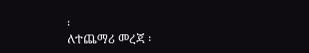፡
ለተጨማሪ መረጃ ፡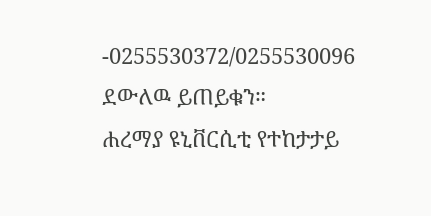-0255530372/0255530096 ደውለዉ ይጠይቁን።
ሐረማያ ዩኒቨርሲቲ የተከታታይ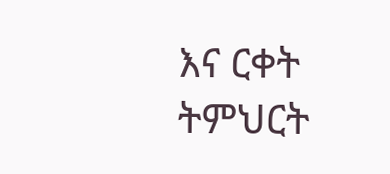እና ርቀት ትምህርት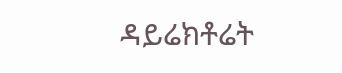ዳይሬክቶሬት